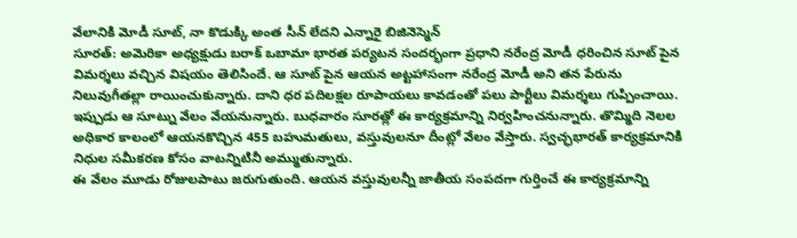వేలానికి మోడీ సూట్, నా కొడుక్కి అంత సీన్ లేదని ఎన్నారై బిజినెస్మెన్
సూరత్: అమెరికా అధ్యక్షుడు బరాక్ ఒబామా భారత పర్యటన సందర్భంగా ప్రధాని నరేంద్ర మోడీ ధరించిన సూట్ పైన విమర్శలు వచ్చిన విషయం తెలిసిందే. ఆ సూట్ పైన ఆయన అట్టహాసంగా నరేంద్ర మోడీ అని తన పేరును నిలువుగీతల్లా రాయించుకున్నారు. దాని ధర పదిలక్షల రూపాయలు కావడంతో పలు పార్టీలు విమర్శలు గుప్పించాయి.
ఇప్పుడు ఆ సూట్ను వేలం వేయనున్నారు. బుధవారం సూరత్లో ఈ కార్యక్రమాన్ని నిర్వహించనున్నారు. తొమ్మిది నెలల అధికార కాలంలో ఆయనకొచ్చిన 455 బహుమతులు, వస్తువులనూ దీంట్లో వేలం వేస్తారు. స్వచ్ఛభారత్ కార్యక్రమానికి నిధుల సమీకరణ కోసం వాటన్నిటినీ అమ్ముతున్నారు.
ఈ వేలం మూడు రోజులపాటు జరుగుతుంది. ఆయన వస్తువులన్నీ జాతీయ సంపదగా గుర్తించే ఈ కార్యక్రమాన్ని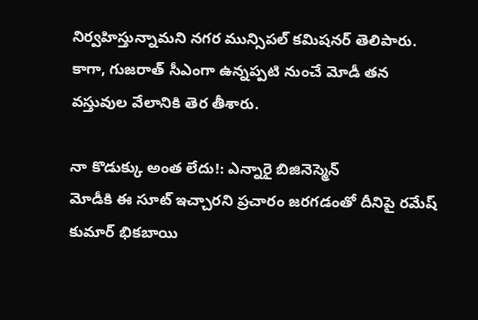నిర్వహిస్తున్నామని నగర మున్సిపల్ కమిషనర్ తెలిపారు. కాగా, గుజరాత్ సీఎంగా ఉన్నప్పటి నుంచే మోడీ తన వస్తువుల వేలానికి తెర తీశారు.

నా కొడుక్కు అంత లేదు!: ఎన్నారై బిజినెస్మెన్
మోడీకి ఈ సూట్ ఇచ్చారని ప్రచారం జరగడంతో దీనిపై రమేష్ కుమార్ భికబాయి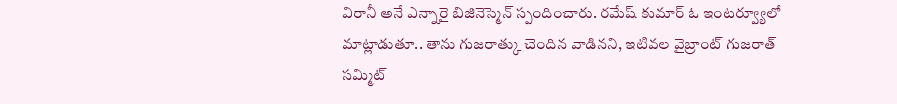విరానీ అనే ఎన్నారై బిజినెస్మెన్ స్పందించారు. రమేష్ కుమార్ ఓ ఇంటర్వ్యూలో మాట్లాడుతూ.. తాను గుజరాత్కు చెందిన వాడినని, ఇటివల వైబ్రాంట్ గుజరాత్ సమ్మిట్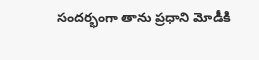సందర్భంగా తాను ప్రధాని మోడీకి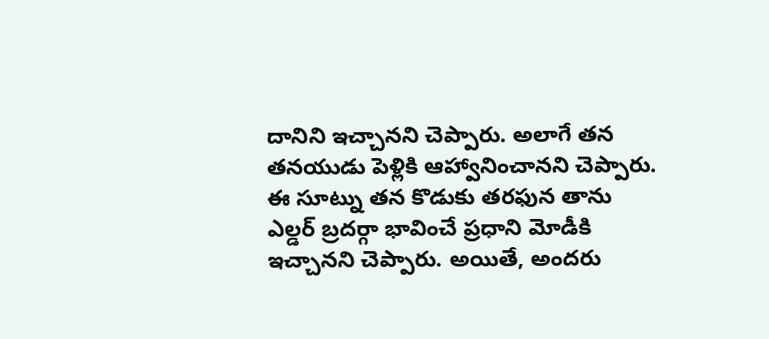దానిని ఇచ్చానని చెప్పారు. అలాగే తన తనయుడు పెళ్లికి ఆహ్వానించానని చెప్పారు.
ఈ సూట్ను తన కొడుకు తరఫున తాను ఎల్డర్ బ్రదర్గా భావించే ప్రధాని మోడీకి ఇచ్చానని చెప్పారు. అయితే, అందరు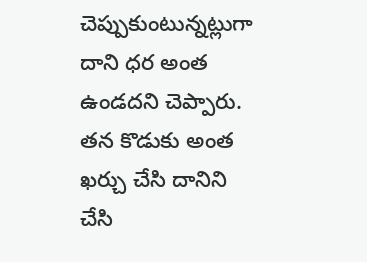చెప్పుకుంటున్నట్లుగా దాని ధర అంత ఉండదని చెప్పారు. తన కొడుకు అంత ఖర్చు చేసి దానిని చేసి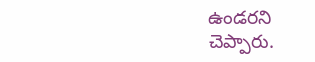ఉండరని చెప్పారు.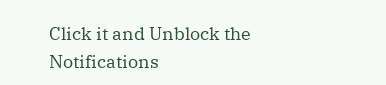Click it and Unblock the Notifications